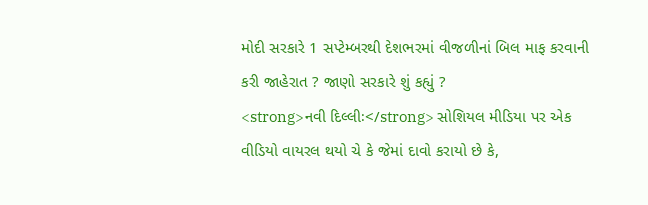મોદી સરકારે 1 સપ્ટેમ્બરથી દેશભરમાં વીજળીનાં બિલ માફ કરવાની કરી જાહેરાત ? જાણો સરકારે શું કહ્યું ?
<strong>નવી દિલ્લીઃ</strong> સોશિયલ મીડિયા પર એક વીડિયો વાયરલ થયો ચે કે જેમાં દાવો કરાયો છે કે,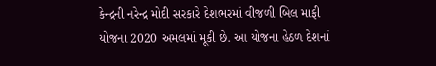કેન્દ્રની નરેન્દ્ર મોદી સરકારે દેશભરમાં વીજળી બિલ માફી યોજના 2020 અમલમાં મૂકી છે. આ યોજના હેઠળ દેશનાં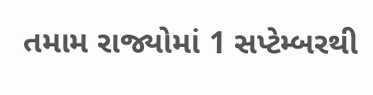તમામ રાજ્યોમાં 1 સપ્ટેમ્બરથી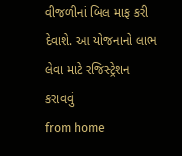વીજળીનાં બિલ માફ કરી દેવાશે. આ યોજનાનો લાભ લેવા માટે રજિસ્ટ્રેશન કરાવવું
from home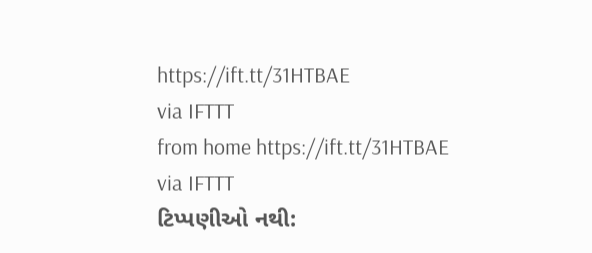https://ift.tt/31HTBAE
via IFTTT
from home https://ift.tt/31HTBAE
via IFTTT
ટિપ્પણીઓ નથી: